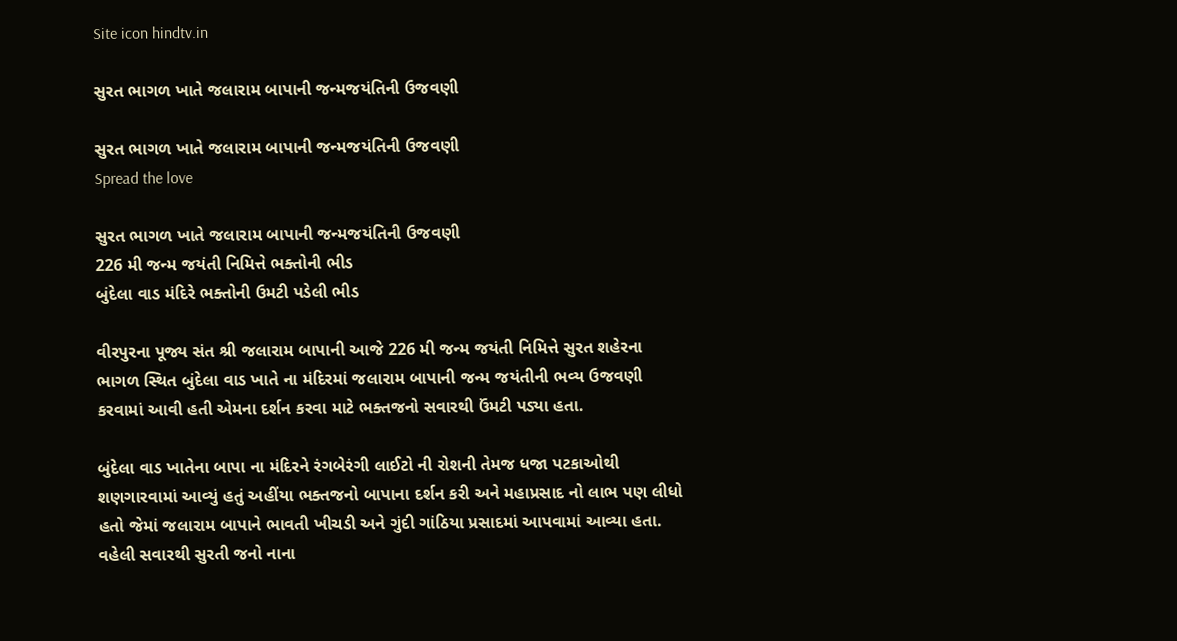Site icon hindtv.in

સુરત ભાગળ ખાતે જલારામ બાપાની જન્મજયંતિની ઉજવણી

સુરત ભાગળ ખાતે જલારામ બાપાની જન્મજયંતિની ઉજવણી
Spread the love

સુરત ભાગળ ખાતે જલારામ બાપાની જન્મજયંતિની ઉજવણી
226 મી જન્મ જયંતી નિમિત્તે ભક્તોની ભીડ
બુંદેલા વાડ મંદિરે ભક્તોની ઉમટી પડેલી ભીડ

વીરપુરના પૂજ્ય સંત શ્રી જલારામ બાપાની આજે 226 મી જન્મ જયંતી નિમિત્તે સુરત શહેરના ભાગળ સ્થિત બુંદેલા વાડ ખાતે ના મંદિરમાં જલારામ બાપાની જન્મ જયંતીની ભવ્ય ઉજવણી કરવામાં આવી હતી એમના દર્શન કરવા માટે ભક્તજનો સવારથી ઉંમટી પડ્યા હતા.

બુંદેલા વાડ ખાતેના બાપા ના મંદિરને રંગબેરંગી લાઈટો ની રોશની તેમજ ધજા પટકાઓથી શણગારવામાં આવ્યું હતું અહીંયા ભક્તજનો બાપાના દર્શન કરી અને મહાપ્રસાદ નો લાભ પણ લીધો હતો જેમાં જલારામ બાપાને ભાવતી ખીચડી અને ગુંદી ગાંઠિયા પ્રસાદમાં આપવામાં આવ્યા હતા. વહેલી સવારથી સુરતી જનો નાના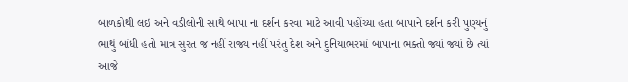બાળકોથી લઇ અને વડીલોની સાથે બાપા ના દર્શન કરવા માટે આવી પહોંચ્યા હતા બાપાને દર્શન કરી પુણ્યનું ભાથું બાંધી હતો માત્ર સુરત જ નહીં રાજ્ય નહીં પરંતુ દેશ અને દુનિયાભરમાં બાપાના ભક્તો જ્યાં જ્યાં છે ત્યાં આજે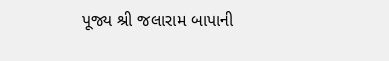પૂજ્ય શ્રી જલારામ બાપાની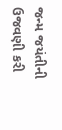જન્મ જયંતીની ઉજવણી કરી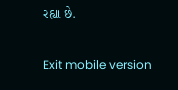રહ્યા છે.

Exit mobile version